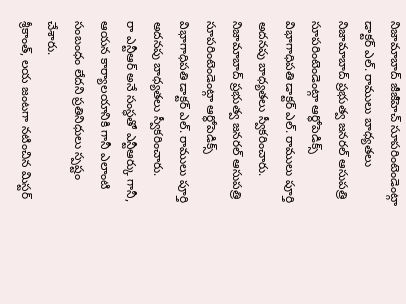నిజామాబాద్ జీజీహెచ్ సూపరింటెండెంట్గా డాక్టర్ ఎల్. రాములు బాధ్యతలు
నిజామాబాద్ ప్రభుత్వ జనరల్ ఆసుపత్రి సూపరింటెండెంట్గా ఆర్థోపెడిక్స్ విభాగాధిపతి డాక్టర్ ఎల్. రాములు పూర్తి అదనపు బాధ్యతలు స్వీకరించారు.
నిజామాబాద్ ప్రభుత్వ జనరల్ ఆసుపత్రి సూపరింటెండెంట్గా ఆర్థోపెడిక్స్ విభాగాధిపతి డాక్టర్ ఎల్. రాములు పూర్తి అదనపు బాధ్యతలు స్వీకరించారు.
రా ఎన్టీఆర్ అనే సంస్థతో ఎన్టీఆర్కు గానీ, ఆయన కార్యాలయానికి గానీ ఎలాంటి సంబంధం లేదని ప్రతినిధులు స్పష్టం చేశారు.
శ్రీకాంత్, లయ జంటగా నటించిన మిస్టర్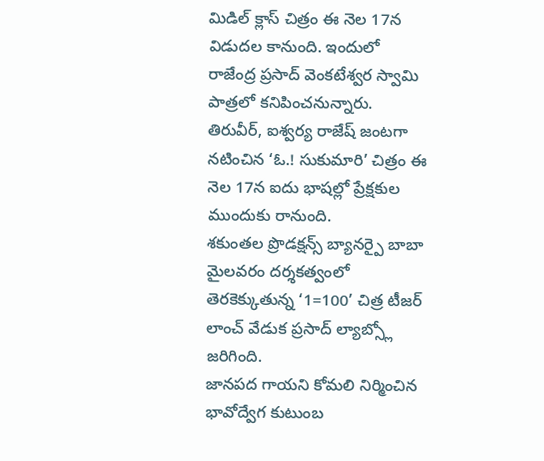మిడిల్ క్లాస్ చిత్రం ఈ నెల 17న విడుదల కానుంది. ఇందులో రాజేంద్ర ప్రసాద్ వెంకటేశ్వర స్వామి పాత్రలో కనిపించనున్నారు.
తిరువీర్, ఐశ్వర్య రాజేష్ జంటగా నటించిన ‘ఓ.! సుకుమారి’ చిత్రం ఈ నెల 17న ఐదు భాషల్లో ప్రేక్షకుల ముందుకు రానుంది.
శకుంతల ప్రొడక్షన్స్ బ్యానర్పై బాబా మైలవరం దర్శకత్వంలో తెరకెక్కుతున్న ‘1=100’ చిత్ర టీజర్ లాంచ్ వేడుక ప్రసాద్ ల్యాబ్స్లో జరిగింది.
జానపద గాయని కోమలి నిర్మించిన భావోద్వేగ కుటుంబ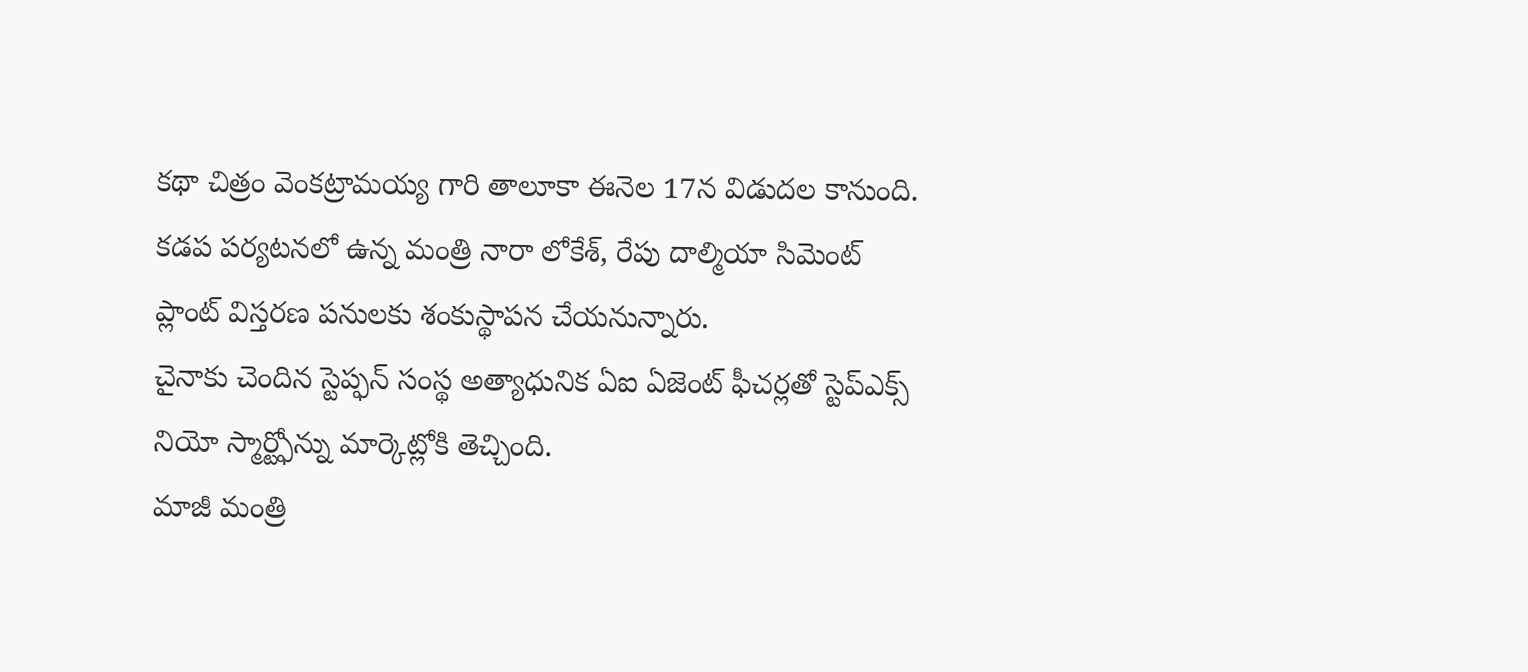కథా చిత్రం వెంకట్రామయ్య గారి తాలూకా ఈనెల 17న విడుదల కానుంది.
కడప పర్యటనలో ఉన్న మంత్రి నారా లోకేశ్, రేపు దాల్మియా సిమెంట్ ప్లాంట్ విస్తరణ పనులకు శంకుస్థాపన చేయనున్నారు.
చైనాకు చెందిన స్టెప్ఫన్ సంస్థ అత్యాధునిక ఏఐ ఏజెంట్ ఫీచర్లతో స్టెప్ఎక్స్ నియో స్మార్ట్ఫోన్ను మార్కెట్లోకి తెచ్చింది.
మాజీ మంత్రి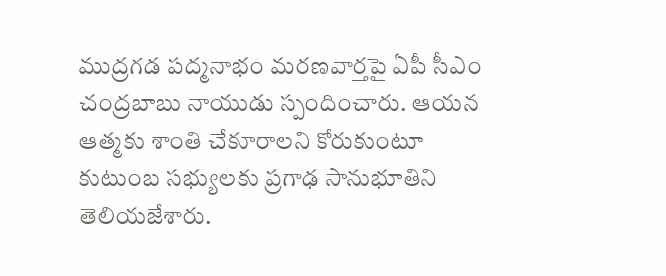ముద్రగడ పద్మనాభం మరణవార్తపై ఏపీ సీఎం చంద్రబాబు నాయుడు స్పందించారు. ఆయన ఆత్మకు శాంతి చేకూరాలని కోరుకుంటూ కుటుంబ సభ్యులకు ప్రగాఢ సానుభూతిని తెలియజేశారు.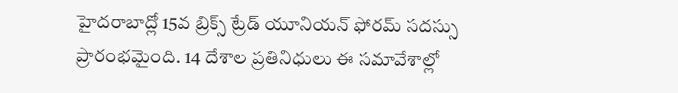హైదరాబాద్లో 15వ బ్రిక్స్ ట్రేడ్ యూనియన్ ఫోరమ్ సదస్సు ప్రారంభమైంది. 14 దేశాల ప్రతినిధులు ఈ సమావేశాల్లో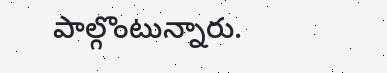పాల్గొంటున్నారు.